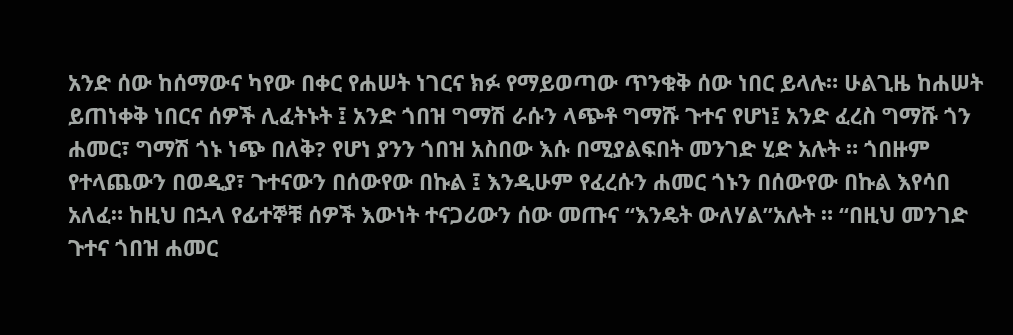አንድ ሰው ከሰማውና ካየው በቀር የሐሠት ነገርና ክፉ የማይወጣው ጥንቁቅ ሰው ነበር ይላሉ። ሁልጊዜ ከሐሠት ይጠነቀቅ ነበርና ሰዎች ሊፈትኑት ፤ አንድ ጎበዝ ግማሽ ራሱን ላጭቶ ግማሹ ጉተና የሆነ፤ አንድ ፈረስ ግማሹ ጎን ሐመር፣ ግማሽ ጎኑ ነጭ በለቅ? የሆነ ያንን ጎበዝ አስበው እሱ በሚያልፍበት መንገድ ሂድ አሉት ። ጎበዙም የተላጨውን በወዲያ፣ ጉተናውን በሰውየው በኩል ፤ እንዲሁም የፈረሱን ሐመር ጎኑን በሰውየው በኩል እየሳበ አለፈ። ከዚህ በኋላ የፊተኞቹ ሰዎች እውነት ተናጋሪውን ሰው መጡና “እንዴት ውለሃል”አሉት ። “በዚህ መንገድ ጉተና ጎበዝ ሐመር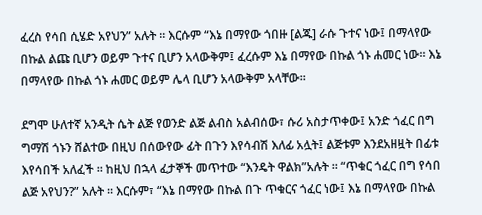ፈረስ የሳበ ሲሄድ አየህን” አሉት ። እርሱም “እኔ በማየው ጎበዙ [ልጁ] ራሱ ጉተና ነው፤ በማላየው በኩል ልጩ ቢሆን ወይም ጉተና ቢሆን አላውቅም፤ ፈረሱም እኔ በማየው በኩል ጎኑ ሐመር ነው። እኔ በማላየው በኩል ጎኑ ሐመር ወይም ሌላ ቢሆን አላውቅም አላቸው።

ደግሞ ሁለተኛ አንዲት ሴት ልጅ የወንድ ልጅ ልብስ አልብሰው፣ ሱሪ አስታጥቀው፤ አንድ ጎፈር በግ ግማሽ ጎኑን ሸልተው በዚህ በሰውየው ፊት በጉን እየሳብሽ እለፊ አሏት፤ ልጅቱም እንደአዘዟት በፊቱ እየሳበች አለፈች ። ከዚህ በኋላ ፈታኞች መጥተው “እንዴት ዋልክ”አሉት ። “ጥቁር ጎፈር በግ የሳበ ልጅ አየህን?” አሉት ። እርሱም፣ “እኔ በማየው በኩል በጉ ጥቁርና ጎፈር ነው፤ እኔ በማላየው በኩል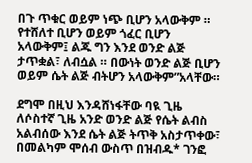በጉ ጥቁር ወይም ነጭ ቢሆን አላውቅም ። የተሸለተ ቢሆን ወይም ጎፈር ቢሆን አላውቅም፤ ልጁ ግን እንደ ወንድ ልጅ ታጥቋል፣ ለብሷል ። በውነት ወንድ ልጅ ቢሆን ወይም ሴት ልጅ ብትሆን አላውቅም”አላቸው።

ደግሞ በዚህ እንዳሸነፋቸው ባዪ ጊዜ ለሶስተኛ ጊዜ አንድ ወንድ ልጅ የሴት ልብስ አልብሰው እንደ ሴት ልጅ ትጥቅ አስታጥቀው፣ በመልካም ሞሰብ ውስጥ በዝብዱ* ገንፎ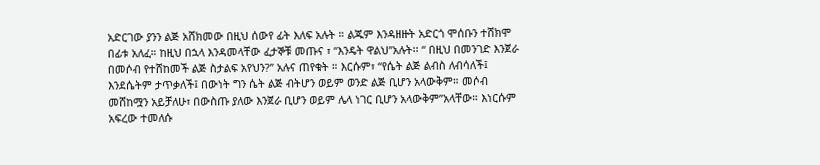አድርገው ያንን ልጅ አሸክመው በዚህ ሰውየ ፊት እለፍ አሉት ። ልጁም እንዳዘዙት አድርጎ ሞሰቡን ተሸክሞ በፊቱ አለፈ። ከዚህ በኋላ እንዳመላቸው ፈታኞቹ መጡና ፣ “እንዴት ዋልህ”አሉት፡፡ “ በዚህ በመንገድ እንጀራ በመሶብ የተሸከመች ልጅ ስታልፍ አየህን?” አሉና ጠየቁት ። እርሱም፣ “የሴት ልጅ ልብስ ለብሳለች፤ እንደሴትም ታጥቃለች፤ በውነት ግን ሴት ልጅ ብትሆን ወይም ወንድ ልጅ ቢሆን አላውቅም። መሶብ መሸከሟን አይቻለሁ፣ በውስጡ ያለው እንጀራ ቢሆን ወይም ሌላ ነገር ቢሆን አላውቅም”አላቸው። እነርሱም አፍረው ተመለሱ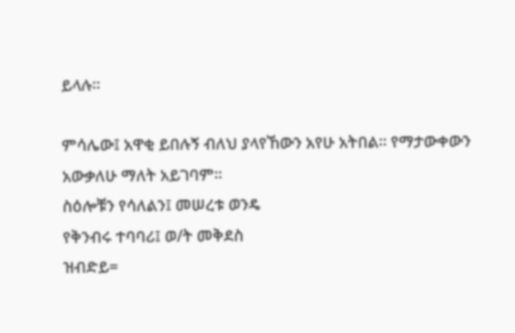ይላሉ።

ምሳሌው፤ አዋቂ ይበሉኝ ብለህ ያላየኸውን አየሁ አትበል። የማታውቀውን አውቃለሁ ማለት አይገባም።
ስዕሎቹን የሳለልን፤ መሠረቱ ወንዴ
የቅንብሩ ተባባሪ፤ ወ/ት መቅደስ
ዝብድይ=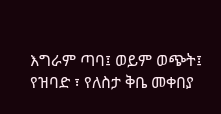እግራም ጣባ፤ ወይም ወጭት፤ የዝባድ ፣ የለስታ ቅቤ መቀበያ